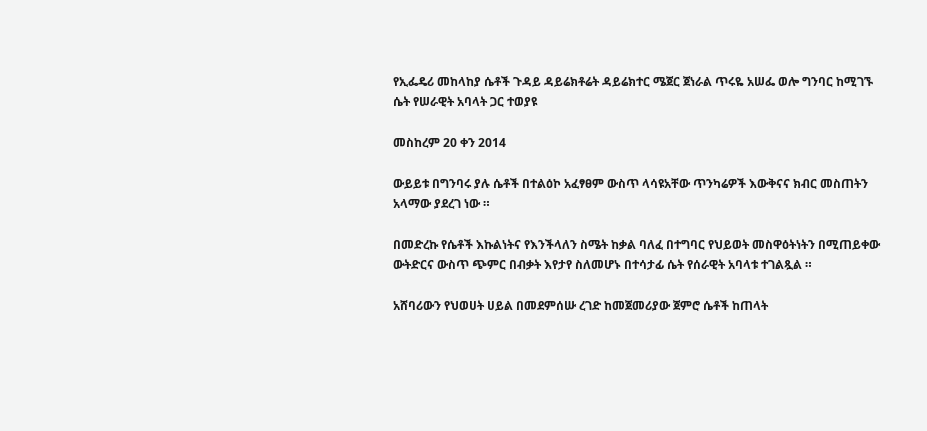የኢፌዴሪ መከላከያ ሴቶች ጉዳይ ዳይሬክቶሬት ዳይሬክተር ሜጀር ጀነራል ጥሩዬ አሠፌ ወሎ ግንባር ከሚገኙ ሴት የሠራዊት አባላት ጋር ተወያዩ

መስከረም 20 ቀን 2014

ውይይቱ በግንባሩ ያሉ ሴቶች በተልዕኮ አፈፃፀም ውስጥ ላሳዩአቸው ጥንካሬዎች እውቅናና ክብር መስጠትን አላማው ያደረገ ነው ።

በመድረኩ የሴቶች እኩልነትና የእንችላለን ስሜት ከቃል ባለፈ በተግባር የህይወት መስዋዕትነትን በሚጠይቀው ውትድርና ውስጥ ጭምር በብቃት እየታየ ስለመሆኑ በተሳታፊ ሴት የሰራዊት አባላቱ ተገልጿል ።

አሸባሪውን የህወሀት ሀይል በመደምሰሡ ረገድ ከመጀመሪያው ጀምሮ ሴቶች ከጠላት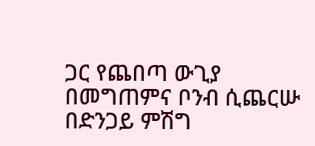ጋር የጨበጣ ውጊያ በመግጠምና ቦንብ ሲጨርሡ በድንጋይ ምሽግ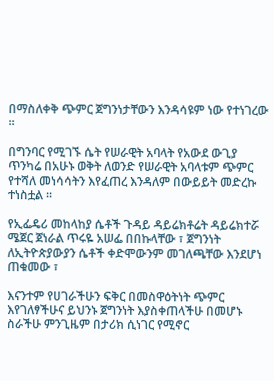በማስለቀቅ ጭምር ጀግንነታቸውን እንዳሳዩም ነው የተነገረው ።

በግንባር የሚገኙ ሴት የሠራዊት አባላት የአውደ ውጊያ ጥንካሬ በአሁኑ ወቅት ለወንድ የሠራዊት አባላቱም ጭምር የተሻለ መነሳሳትን እየፈጠረ እንዳለም በውይይት መድረኩ ተነስቷል ።

የኢፌዴሪ መከላከያ ሴቶች ጉዳይ ዳይሬክቶሬት ዳይሬክተሯ ሜጀር ጀነራል ጥሩዬ አሠፌ በበኩላቸው ፣ ጀግንነት ለኢትዮጵያውያን ሴቶች ቀድሞውንም መገለጫቸው እንደሆነ ጠቁመው ፣

እናንተም የሀገራችሁን ፍቅር በመስዋዕትነት ጭምር እየገለፃችሁና ይህንኑ ጀግንነት እያስቀጠላችሁ በመሆኑ ስራችሁ ምንጊዜም በታሪክ ሲነገር የሚኖር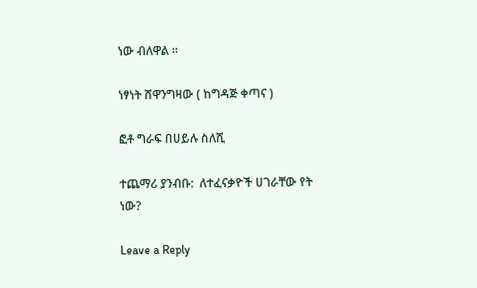ነው ብለዋል ።

ነፃነት ሸዋንግዛው ( ከግዳጅ ቀጣና )

ፎቶ ግራፍ በሀይሉ ስለሺ

ተጨማሪ ያንብቡ:  ለተፈናቃዮች ሀገራቸው የት ነው?

Leave a Reply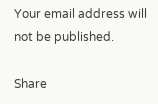Your email address will not be published.

Share